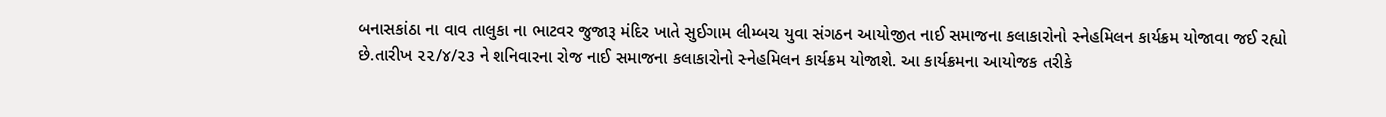બનાસકાંઠા ના વાવ તાલુકા ના ભાટવર જુજારૂ મંદિર ખાતે સુઈગામ લીમ્બચ યુવા સંગઠન આયોજીત નાઈ સમાજના કલાકારોનો સ્નેહમિલન કાર્યક્રમ યોજાવા જઈ રહ્યો છે.તારીખ ૨૨/૪/૨૩ ને શનિવારના રોજ નાઈ સમાજના કલાકારોનો સ્નેહમિલન કાર્યક્રમ યોજાશે. આ કાર્યક્રમના આયોજક તરીકે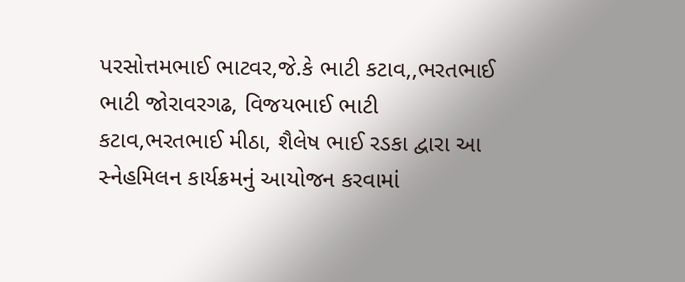પરસોત્તમભાઈ ભાટવર,જે.કે ભાટી કટાવ,,ભરતભાઈ ભાટી જોરાવરગઢ, વિજયભાઈ ભાટી કટાવ,ભરતભાઈ મીઠા, શૈલેષ ભાઈ રડકા દ્વારા આ સ્નેહમિલન કાર્યક્રમનું આયોજન કરવામાં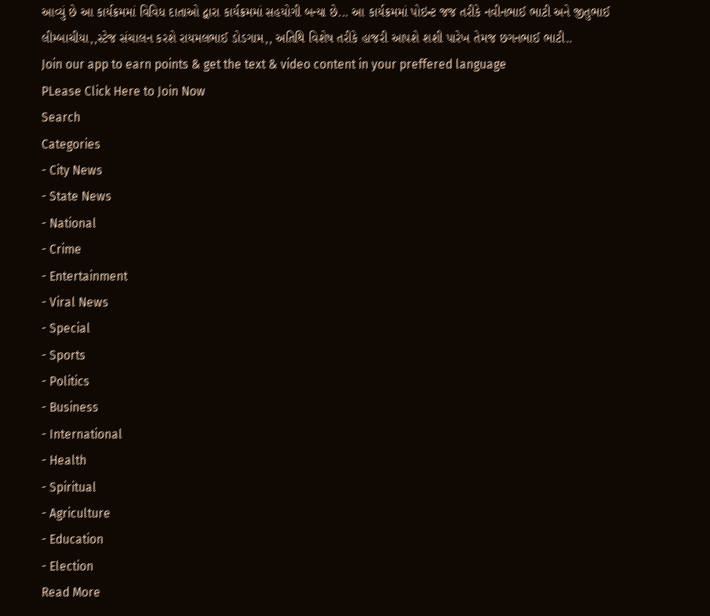આવ્યું છે આ કાર્યક્રમમાં વિવિધ દાતાઓ દ્વારા કાર્યક્રમમાં સહયોગી બન્યા છે... આ કાર્યક્રમમાં પોઇન્ટ જજ તરીકે નવીનભાઈ ભાટી અને જીતુભાઈ લીમ્બાચીયા,,સ્ટેજ સંચાલન કરશે રાયમલભાઈ ડોડગામ,, અતિથિ વિશેષ તરીકે હાજરી આપશે શશી પારેખ તેમજ છગનભાઈ ભાટી..
Join our app to earn points & get the text & video content in your preffered language
PLease Click Here to Join Now
Search
Categories
- City News
- State News
- National
- Crime
- Entertainment
- Viral News
- Special
- Sports
- Politics
- Business
- International
- Health
- Spiritual
- Agriculture
- Education
- Election
Read More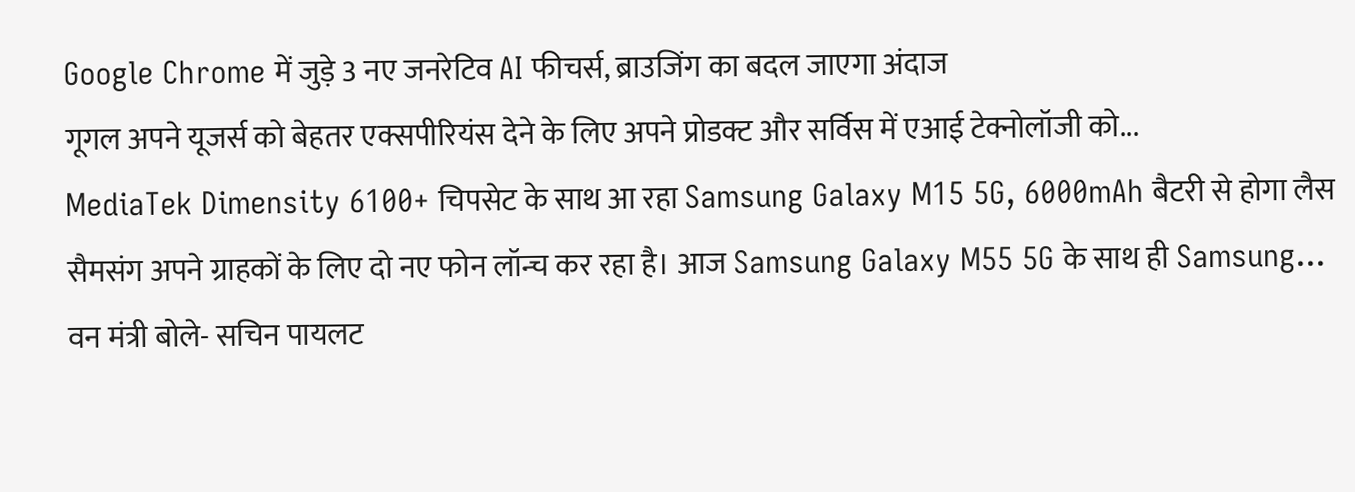Google Chrome में जुड़े 3 नए जनरेटिव AI फीचर्स, ब्राउजिंग का बदल जाएगा अंदाज
गूगल अपने यूजर्स को बेहतर एक्सपीरियंस देने के लिए अपने प्रोडक्ट और सर्विस में एआई टेक्नोलॉजी को...
MediaTek Dimensity 6100+ चिपसेट के साथ आ रहा Samsung Galaxy M15 5G, 6000mAh बैटरी से होगा लैस
सैमसंग अपने ग्राहकों के लिए दो नए फोन लॉन्च कर रहा है। आज Samsung Galaxy M55 5G के साथ ही Samsung...
वन मंत्री बोले- सचिन पायलट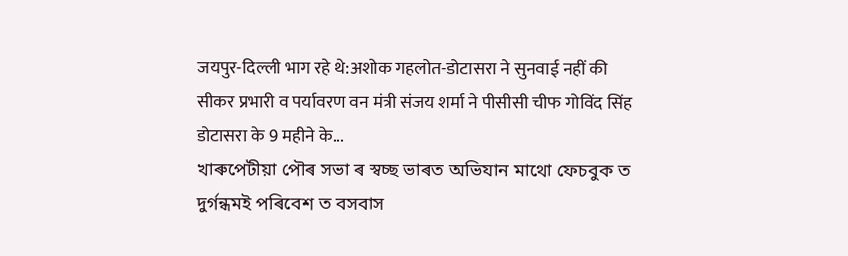जयपुर-दिल्ली भाग रहे थे:अशोक गहलोत-डोटासरा ने सुनवाई नहीं की
सीकर प्रभारी व पर्यावरण वन मंत्री संजय शर्मा ने पीसीसी चीफ गोविंद सिंह डोटासरा के 9 महीने के...
খাৰুপেটীয়া পৌৰ সভা ৰ স্বচ্ছ ভাৰত অভিযান মাথো ফেচবুক ত দুৰ্গন্ধমই পৰিবেশ ত বসবাস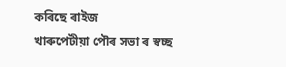কৰিছে ৰাইজ
খাৰুপেটীয়া পৌৰ সভা ৰ স্বচ্ছ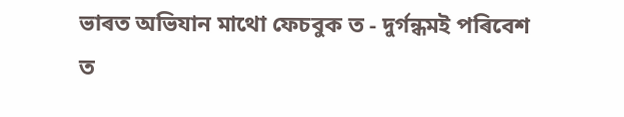ভাৰত অভিযান মাথো ফেচবুক ত - দুৰ্গন্ধমই পৰিবেশ ত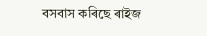বসবাস কৰিছে ৰাইজ